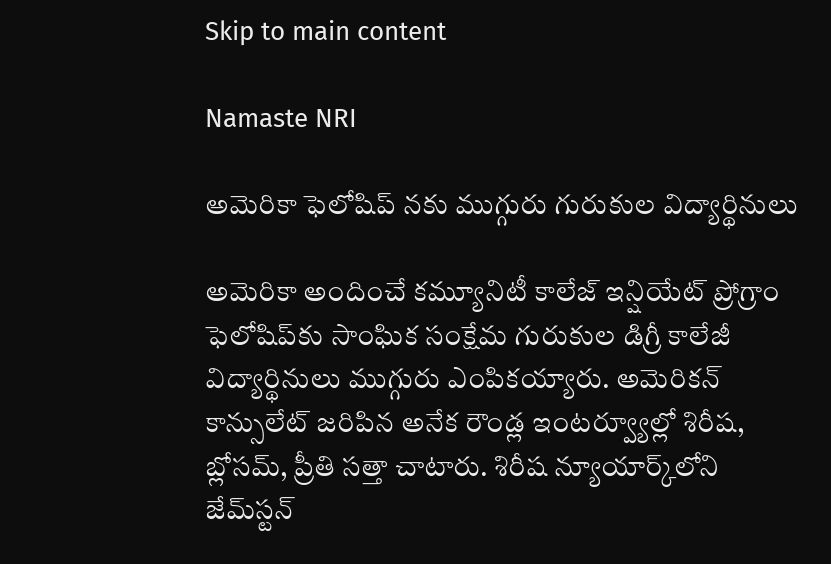Skip to main content

Namaste NRI

అమెరికా ఫెలోషిప్ నకు ముగ్గురు గురుకుల విద్యార్థినులు

అమెరికా అందించే కమ్యూనిటీ కాలేజ్‌ ఇన్షియేట్‌ ప్రోగ్రాం ఫెలోషిప్‌కు సాంఘిక సంక్షేమ గురుకుల డిగ్రీ కాలేజీ విద్యార్థినులు ముగ్గురు ఎంపికయ్యారు. అమెరికన్‌ కాన్సులేట్‌ జరిపిన అనేక రౌండ్ల ఇంటర్వ్యూల్లో శిరీష, బ్లోసమ్‌, ప్రీతి సత్తా చాటారు. శిరీష న్యూయార్క్‌లోని జేమ్‌స్టన్‌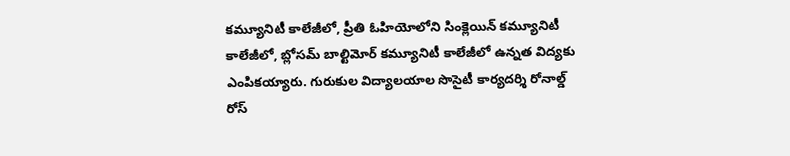కమ్యూనిటీ కాలేజీలో, ప్రీతి ఓహియోలోని సింక్లెయిన్‌ కమ్యూనిటీ కాలేజీలో, బ్లోసమ్‌ బాల్టిమోర్‌ కమ్యూనిటీ కాలేజీలో ఉన్నత విద్యకు ఎంపికయ్యారు. గురుకుల విద్యాలయాల సొసైటీ కార్యదర్శి రోనాల్డ్‌ రోస్‌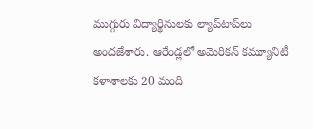ముగ్గురు విద్యార్థినులకు ల్యాప్‌టాప్‌లు అందజేశారు. ఆరేండ్లలో అమెరికన్‌ కమ్యూనిటీ కళాశాలకు 20 మంది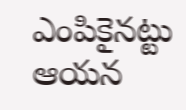ఎంపికైనట్టు ఆయన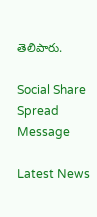తెలిపారు.

Social Share Spread Message

Latest News